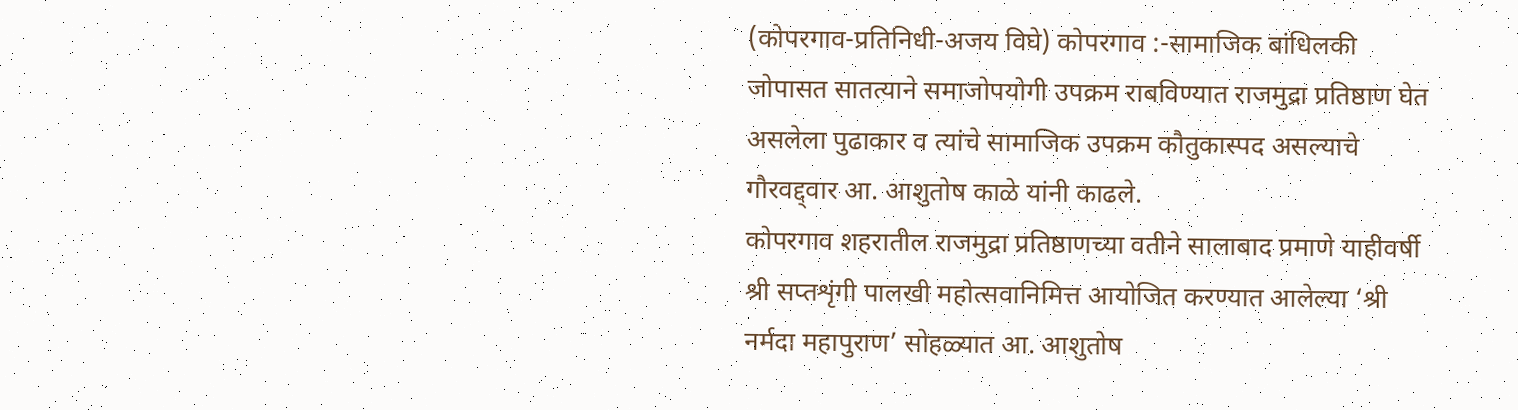(कोपरगाव-प्रतिनिधी-अजय विघे) कोपरगाव :-सामाजिक बांधिलकी जोपासत सातत्याने समाजोपयोगी उपक्रम राबविण्यात राजमुद्रा प्रतिष्ठाण घेत असलेला पुढाकार व त्यांचे सामाजिक उपक्रम कौतुकास्पद असल्याचे गौरवद्द्वार आ. आशुतोष काळे यांनी काढले.
कोपरगाव शहरातील राजमुद्रा प्रतिष्ठाणच्या वतीने सालाबाद प्रमाणे याहीवर्षी श्री सप्तशृंगी पालखी महोत्सवानिमित्त आयोजित करण्यात आलेल्या ‘श्री नर्मदा महापुराण’ सोहळ्यात आ. आशुतोष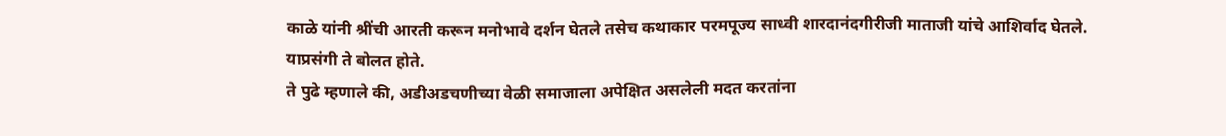काळे यांनी श्रींची आरती करून मनोभावे दर्शन घेतले तसेच कथाकार परमपूज्य साध्वी शारदानंदगीरीजी माताजी यांचे आशिर्वाद घेतले. याप्रसंगी ते बोलत होते.
ते पुढे म्हणाले की, अडीअडचणीच्या वेळी समाजाला अपेक्षित असलेली मदत करतांना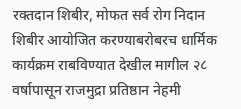रक्तदान शिबीर, मोफत सर्व रोग निदान शिबीर आयोजित करण्याबरोबरच धार्मिक कार्यक्रम राबविण्यात देखील मागील २८ वर्षापासून राजमुद्रा प्रतिष्ठान नेहमी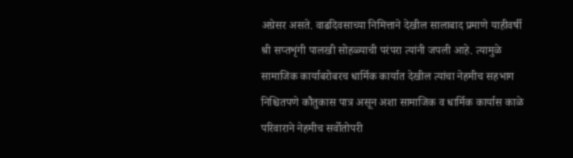अग्रेसर असते. वाढदिवसाच्या निमित्ताने देखील सालाबाद प्रमाणे याहीवर्षी श्री सप्तशृंगी पालखी सोहळ्याची परंपरा त्यांनी जपली आहे. त्यामुळे सामाजिक कार्याबरोबरच धार्मिक कार्यात देखील त्यांचा नेहमीच सहभाग निश्चितपणे कौतुकास पात्र असून अशा सामाजिक व धार्मिक कार्यास काळे परिवाराने नेहमीच सर्वोतोपरी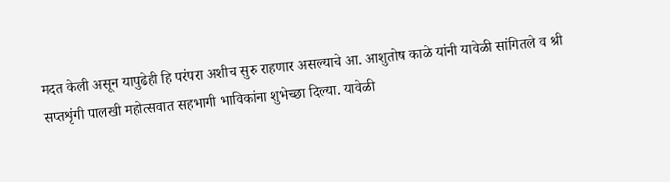मदत केली असून यापुढेही हि परंपरा अशीच सुरु राहणार असल्याचे आ. आशुतोष काळे यांनी यावेळी सांगितले व श्री सप्तशृंगी पालखी महोत्सवात सहभागी भाविकांना शुभेच्छा दिल्या. यावेळी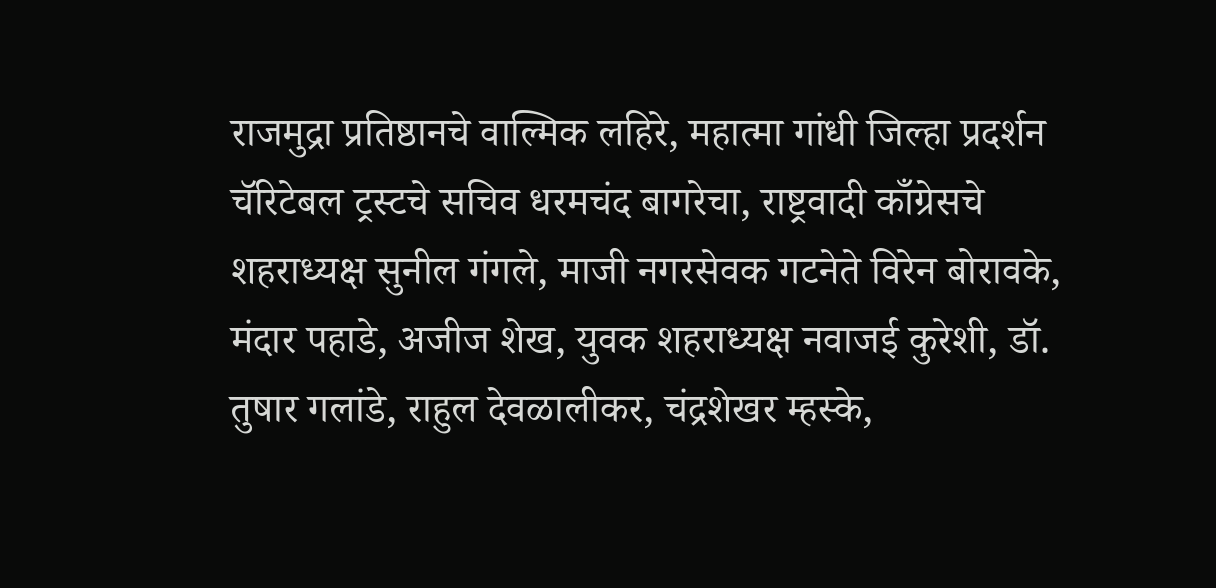राजमुद्रा प्रतिष्ठानचे वाल्मिक लहिरे, महात्मा गांधी जिल्हा प्रदर्शन चॅरिटेबल ट्रस्टचे सचिव धरमचंद बागरेचा, राष्ट्रवादी काँग्रेसचे शहराध्यक्ष सुनील गंगले, माजी नगरसेवक गटनेते विरेन बोरावके, मंदार पहाडे, अजीज शेख, युवक शहराध्यक्ष नवाजई कुरेशी, डॉ. तुषार गलांडे, राहुल देवळालीकर, चंद्रशेखर म्हस्के,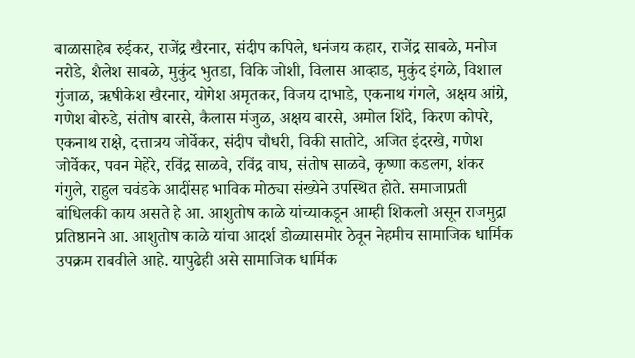बाळासाहेब रुईकर, राजेंद्र खैरनार, संदीप कपिले, धनंजय कहार, राजेंद्र साबळे, मनोज नरोडे, शैलेश साबळे, मुकुंद भुतडा, विकि जोशी, विलास आव्हाड, मुकुंद इंगळे, विशाल गुंजाळ, ऋषीकेश खैरनार, योगेश अमृतकर, विजय दाभाडे, एकनाथ गंगले, अक्षय आंग्रे, गणेश बोरुडे, संतोष बारसे, कैलास मंजुळ, अक्षय बारसे, अमोल शिंदे, किरण कोपरे, एकनाथ राक्षे, दत्तात्रय जोर्वेकर, संदीप चौधरी, विकी सातोटे, अजित इंदरखे, गणेश जोर्वेकर, पवन मेहेरे, रविंद्र साळवे, रविंद्र वाघ, संतोष साळवे, कृष्णा कडलग, शंकर गंगुले, राहुल चवंडके आदींसह भाविक मोठ्या संख्येने उपस्थित होते. समाजाप्रती बांधिलकी काय असते हे आ. आशुतोष काळे यांच्याकडून आम्ही शिकलो असून राजमुद्रा प्रतिष्ठानने आ. आशुतोष काळे यांचा आदर्श डोळ्यासमोर ठेवून नेहमीच सामाजिक धार्मिक उपक्रम राबवीले आहे. यापुढेही असे सामाजिक धार्मिक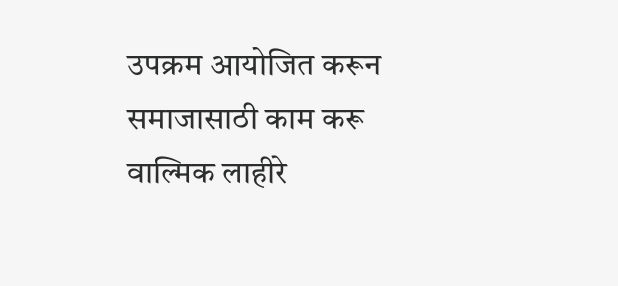उपक्रम आयोजित करून समाजासाठी काम करू वाल्मिक लाहीरे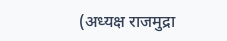(अध्यक्ष राजमुद्रा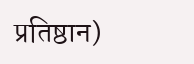प्रतिष्ठान)